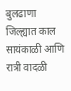बुलढाणा जिल्ह्यात काल सायंकाळी आणि रात्री वादळी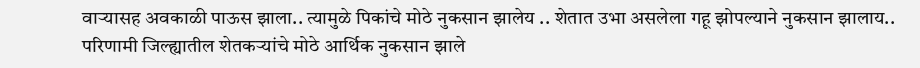वाऱ्यासह अवकाळी पाऊस झाला.. त्यामुळे पिकांचे मोठे नुकसान झालेय .. शेतात उभा असलेला गहू झोपल्याने नुकसान झालाय.. परिणामी जिल्ह्यातील शेतकऱ्यांचे मोठे आर्थिक नुकसान झाले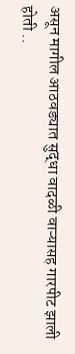असून मागील आठवड्यात सुद्धा वादळी वाऱ्यासह गारपीट झाली होती ..